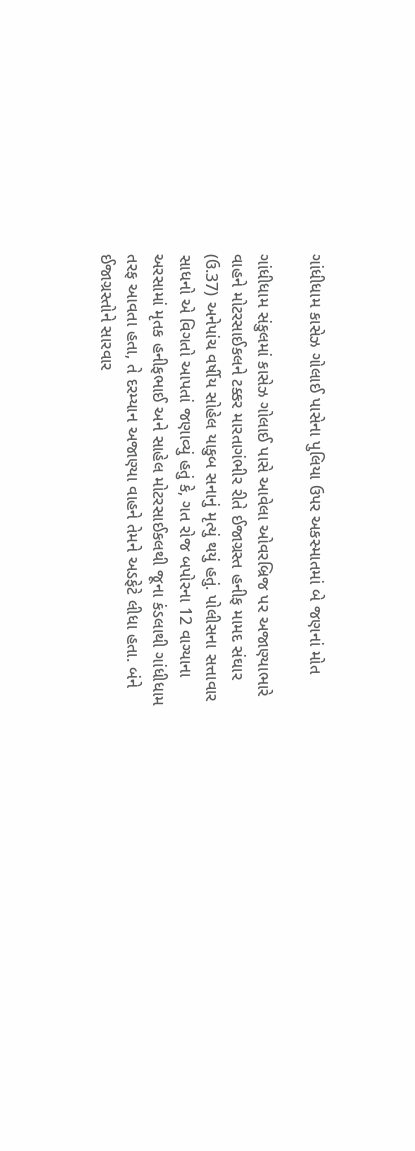ગાંધીધામ કાસેઝ ગોલાઈ પાસેના પુલિયા ઉપર અકસ્માતમાં બે જણનાં મોત

ગાંધીધામ સંકુલમાં કાસેઝ ગોલાઈ પાસે આવેલા ઓવરબ્રિજ પર અજાણ્યાભારે વાહને મોટરસાઈકલને ટક્કર મારતાગંભીર રીતે ઈજાગ્રસ્ત હનીફ મામદ સંઘાર (ઉ.37) અનેપાંચ વર્ષીય સોહેલ યાકુબ સનાનું મૃત્યું થયું હતું. પોલીસના સત્તાવાર સાધનો એ વિગતો આપતાં જણાવ્યું હતું કે, ગત રોજ બપોરના 12 વાગ્યાના અરસામાં મૃતક હનીફભાઈ અને સાહેલ મોટરસાઈકલથી જૂના કંડલાથી ગાંધીધામ તરફ આવતા હતા, તે દરમ્યાન અજાણ્યા વાહને તેમને અડફેટે લીધા હતા. બંને ઈજાગ્રસ્તોને સારવાર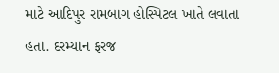માટે આદિપુર રામબાગ હોસ્પિટલ ખાતે લવાતા હતા. દરમ્યાન ફરજ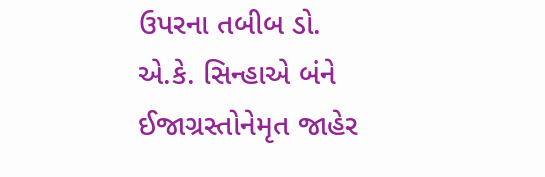ઉપરના તબીબ ડો. એ.કે. સિન્હાએ બંને ઈજાગ્રસ્તોનેમૃત જાહેર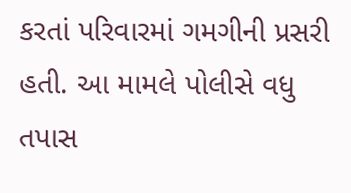કરતાં પરિવારમાં ગમગીની પ્રસરી હતી. આ મામલે પોલીસે વધુ તપાસ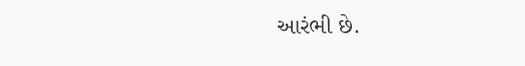આરંભી છે.